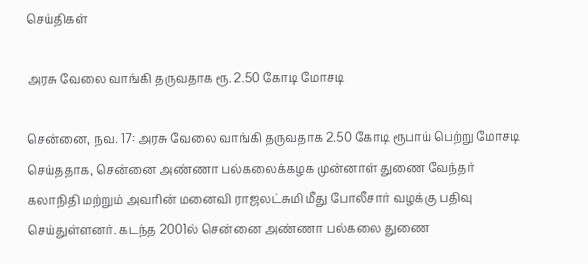செய்திகள்

அரசு வேலை வாங்கி தருவதாக ரூ. 2.50 கோடி மோசடி

சென்னை, நவ. 17: அரசு வேலை வாங்கி தருவதாக 2.50 கோடி ரூபாய் பெற்று மோசடி செய்ததாக, சென்னை அண்ணா பல்கலைக்கழக முன்னாள் துணை வேந்தர் கலாநிதி மற்றும் அவரின் மனைவி ராஜலட்சுமி மீது போலீசார் வழக்கு பதிவு செய்துள்ளனர். கடந்த 2001ல் சென்னை அண்ணா பல்கலை துணை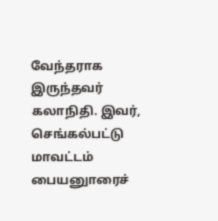வேந்தராக இருந்தவர் கலாநிதி. இவர், செங்கல்பட்டு மாவட்டம் பையனுாரைச்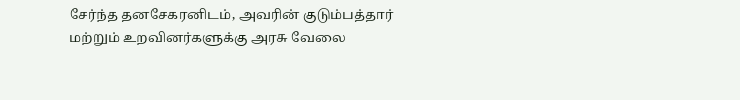சேர்ந்த தனசேகரனிடம், அவரின் குடும்பத்தார் மற்றும் உறவினர்களுக்கு அரசு வேலை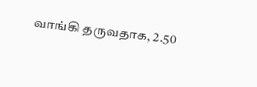வாங்கி தருவதாக, 2.50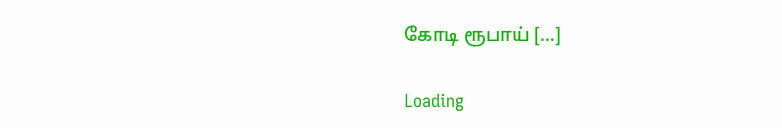கோடி ரூபாய் […]

Loading